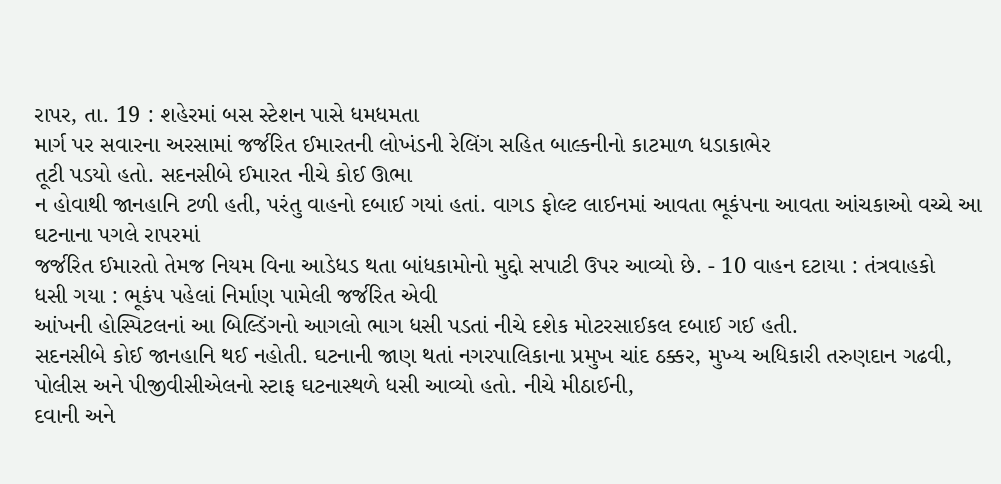રાપર, તા. 19 : શહેરમાં બસ સ્ટેશન પાસે ધમધમતા
માર્ગ પર સવારના અરસામાં જર્જરિત ઈમારતની લોખંડની રેલિંગ સહિત બાલ્કનીનો કાટમાળ ધડાકાભેર
તૂટી પડયો હતો. સદનસીબે ઈમારત નીચે કોઈ ઊભા
ન હોવાથી જાનહાનિ ટળી હતી, પરંતુ વાહનો દબાઈ ગયાં હતાં. વાગડ ફોલ્ટ લાઈનમાં આવતા ભૂકંપના આવતા આંચકાઓ વચ્ચે આ ઘટનાના પગલે રાપરમાં
જર્જરિત ઈમારતો તેમજ નિયમ વિના આડેધડ થતા બાંધકામોનો મુદ્દો સપાટી ઉપર આવ્યો છે. - 10 વાહન દટાયા : તંત્રવાહકો
ધસી ગયા : ભૂકંપ પહેલાં નિર્માણ પામેલી જર્જરિત એવી
આંખની હોસ્પિટલનાં આ બિલ્ડિંગનો આગલો ભાગ ધસી પડતાં નીચે દશેક મોટરસાઈકલ દબાઈ ગઈ હતી.
સદનસીબે કોઈ જાનહાનિ થઈ નહોતી. ઘટનાની જાણ થતાં નગરપાલિકાના પ્રમુખ ચાંદ ઠક્કર, મુખ્ય અધિકારી તરુણદાન ગઢવી, પોલીસ અને પીજીવીસીએલનો સ્ટાફ ઘટનાસ્થળે ધસી આવ્યો હતો. નીચે મીઠાઈની,
દવાની અને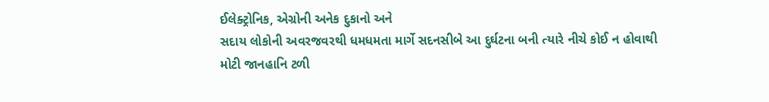ઈલેક્ટ્રોનિક, એગ્રોની અનેક દુકાનો અને
સદાય લોકોની અવરજવરથી ધમધમતા માર્ગે સદનસીબે આ દુર્ઘટના બની ત્યારે નીચે કોઈ ન હોવાથી
મોટી જાનહાનિ ટળી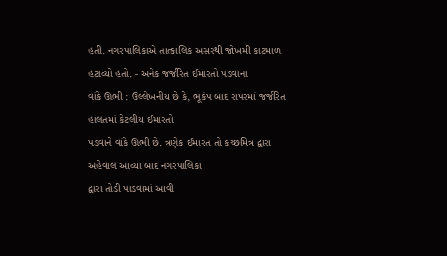હતી. નગરપાલિકાએ તાત્કાલિક અસરથી જોખમી કાટમાળ હટાવ્યો હતો. - અનેક જર્જરિત ઈમારતો પડવાના
વાંકે ઊભી : ઉલ્લેખનીય છે કે, ભૂકંપ બાદ રાપરમાં જર્જરિત હાલતમાં કેટલીય ઈમારતો
પડવાને વાંકે ઊભી છે. ત્રણેક ઈમારત તો કચ્છમિત્ર દ્વારા અહેવાલ આવ્યા બાદ નગરપાલિકા
દ્વારા તોડી પાડવામાં આવી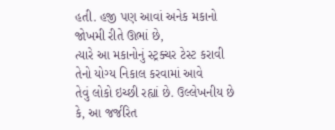હતી. હજી પણ આવાં અનેક મકાનો જોખમી રીતે ઊભાં છે,
ત્યારે આ મકાનોનું સ્ટ્રક્ચર ટેસ્ટ કરાવી તેનો યોગ્ય નિકાલ કરવામાં આવે
તેવું લોકો ઇચ્છી રહ્યાં છે. ઉલ્લેખનીય છે કે, આ જર્જરિત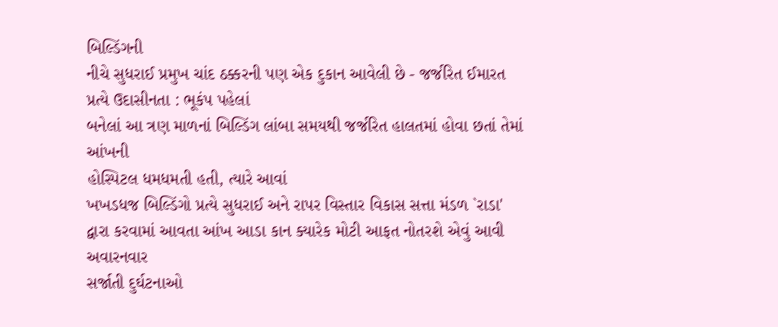બિલ્ડિંગની
નીચે સુધરાઈ પ્રમુખ ચાંદ ઠક્કરની પણ એક દુકાન આવેલી છે - જર્જરિત ઈમારત પ્રત્યે ઉદાસીનતા : ભૂકંપ પહેલાં
બનેલાં આ ત્રણ માળનાં બિલ્ડિંગ લાંબા સમયથી જર્જરિત હાલતમાં હોવા છતાં તેમાં આંખની
હોસ્પિટલ ધમધમતી હતી, ત્યારે આવાં
ખખડધજ બિલ્ડિંગો પ્રત્યે સુધરાઈ અને રાપર વિસ્તાર વિકાસ સત્તા મંડળ `રાડા'
દ્વારા કરવામાં આવતા આંખ આડા કાન ક્યારેક મોટી આફત નોતરશે એવું આવી અવારનવાર
સર્જાતી દુર્ઘટનાઓ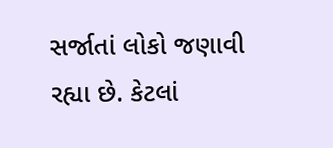સર્જાતાં લોકો જણાવી રહ્યા છે. કેટલાં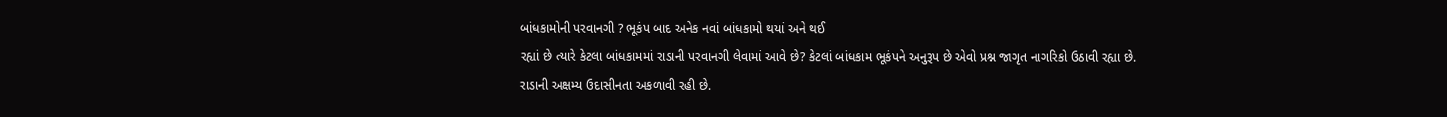બાંધકામોની પરવાનગી ? ભૂકંપ બાદ અનેક નવાં બાંધકામો થયાં અને થઈ
રહ્યાં છે ત્યારે કેટલા બાંધકામમાં રાડાની પરવાનગી લેવામાં આવે છે? કેટલાં બાંધકામ ભૂકંપને અનુરૂપ છે એવો પ્રશ્ન જાગૃત નાગરિકો ઉઠાવી રહ્યા છે.
રાડાની અક્ષમ્ય ઉદાસીનતા અકળાવી રહી છે.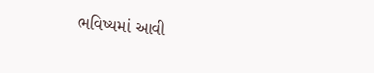ભવિષ્યમાં આવી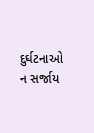દુર્ઘટનાઓ ન સર્જાય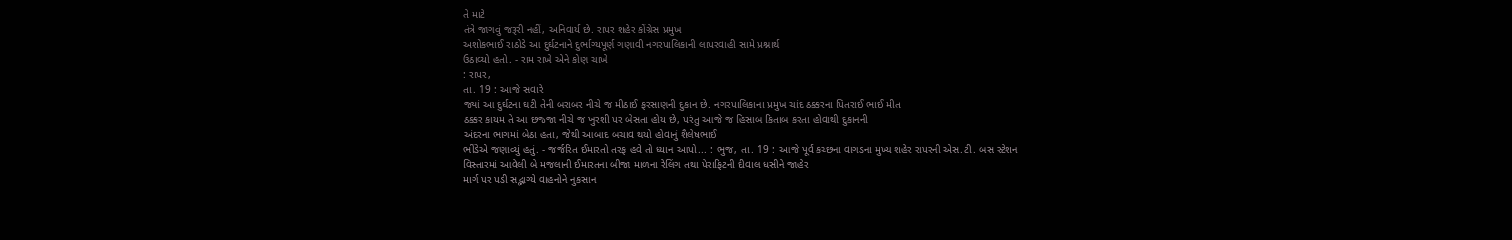તે માટે
તંત્રે જાગવું જરૂરી નહીં, અનિવાર્ય છે. રાપર શહેર કોંગ્રેસ પ્રમુખ
અશોકભાઈ રાઠોડે આ દુર્ઘટનાને દુર્ભાગ્યપૂર્ણ ગણાવી નગરપાલિકાની લાપરવાહી સામે પ્રશ્નાર્થ
ઉઠાવ્યો હતો. - રામ રાખે એને કોણ ચાખે
: રાપર,
તા. 19 : આજે સવારે
જ્યાં આ દુર્ઘટના ઘટી તેની બરાબર નીચે જ મીઠાઈ ફરસાણની દુકાન છે. નગરપાલિકાના પ્રમુખ ચાંદ ઠક્કરના પિતરાઈ ભાઈ મીત
ઠક્કર કાયમ તે આ છજ્જા નીચે જ ખુરશી પર બેસતા હોય છે, પરંતુ આજે જ હિસાબ કિતાબ કરતા હોવાથી દુકાનની
અંદરના ભાગમાં બેઠા હતા, જેથી આબાદ બચાવ થયો હોવાનું શૈલેષભાઈ
ભીંડેએ જણાવ્યું હતું. - જર્જરિત ઈમારતો તરફ હવે તો ધ્યાન આપો... : ભુજ, તા. 19 : આજે પૂર્વ કચ્છના વાગડના મુખ્ય શહેર રાપરની એસ.ટી. બસ સ્ટેશન
વિસ્તારમાં આવેલી બે મજલાની ઈમારતના બીજા માળના રેલિંગ તથા પેરાફિટની દીવાલ ધસીને જાહેર
માર્ગ પર પડી સદ્ભાગ્યે વાહનોને નુકસાન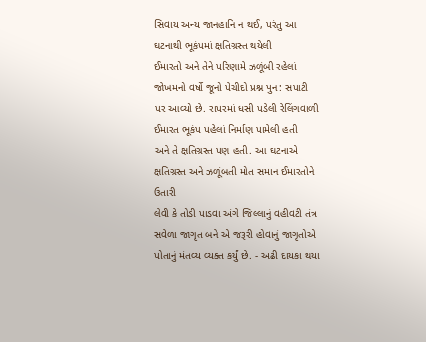સિવાય અન્ય જાનહાનિ ન થઈ, પરંતુ આ ઘટનાથી ભૂકંપમાં ક્ષતિગ્રસ્ત થયેલી
ઈમારતો અને તેને પરિણામે ઝળૂંબી રહેલાં જોખમનો વર્ષો જૂનો પેચીદો પ્રશ્ન પુન: સપાટી
પર આવ્યો છે. રાપરમાં ધસી પડેલી રેલિંગવાળી ઈમારત ભૂકંપ પહેલાં નિર્માણ પામેલી હતી
અને તે ક્ષતિગ્રસ્ત પણ હતી. આ ઘટનાએ ક્ષતિગ્રસ્ત અને ઝળૂંબતી મોત સમાન ઈમારતોને ઉતારી
લેવી કે તોડી પાડવા અંગે જિલ્લાનું વહીવટી તંત્ર સવેળા જાગૃત બને એ જરૂરી હોવાનું જાગૃતોએ
પોતાનું મંતવ્ય વ્યક્ત કર્યું છે. - અઢી દાયકા થયા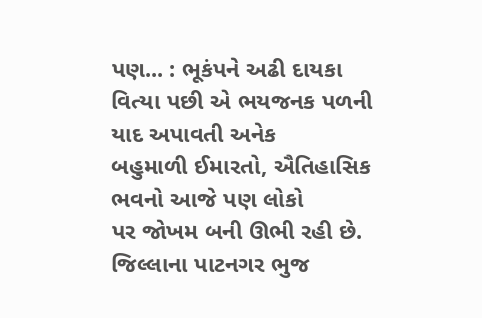પણ... : ભૂકંપને અઢી દાયકા વિત્યા પછી એ ભયજનક પળની યાદ અપાવતી અનેક
બહુમાળી ઈમારતો, ઐતિહાસિક ભવનો આજે પણ લોકો
પર જોખમ બની ઊભી રહી છે. જિલ્લાના પાટનગર ભુજ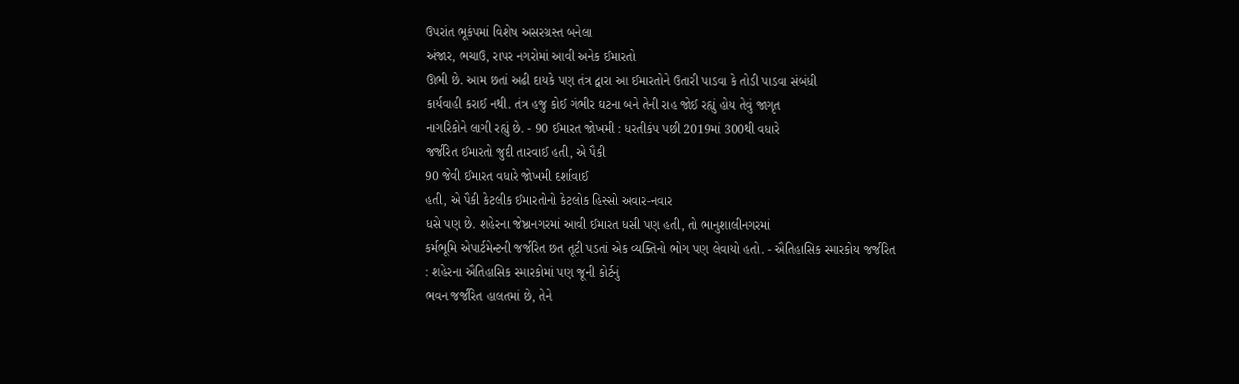ઉપરાંત ભૂકંપમાં વિશેષ અસરગ્રસ્ત બનેલા
અંજાર, ભચાઉ, રાપર નગરોમાં આવી અનેક ઈમારતો
ઊભી છે. આમ છતાં અઢી દાયકે પણ તંત્ર દ્વારા આ ઈમારતોને ઉતારી પાડવા કે તોડી પાડવા સંબંધી
કાર્યવાહી કરાઈ નથી. તંત્ર હજુ કોઈ ગંભીર ઘટના બને તેની રાહ જોઈ રહ્યું હોય તેવું જાગૃત
નાગરિકોને લાગી રહ્યું છે. - 90 ઈમારત જોખમી : ધરતીકંપ પછી 2019માં 300થી વધારે
જર્જરિત ઈમારતો જુદી તારવાઈ હતી, એ પૈકી
90 જેવી ઈમારત વધારે જોખમી દર્શાવાઈ
હતી, એ પૈકી કેટલીક ઈમારતોનો કેટલોક હિસ્સો અવાર-નવાર
ધસે પણ છે. શહેરના જેષ્ઠાનગરમાં આવી ઈમારત ધસી પણ હતી, તો ભાનુશાલીનગરમાં
કર્મભૂમિ એપાર્ટમેન્ટની જર્જરિત છત તૂટી પડતાં એક વ્યક્તિનો ભોગ પણ લેવાયો હતો. - ઐતિહાસિક સ્મારકોય જર્જરિત
: શહેરના ઐતિહાસિક સ્મારકોમાં પણ જૂની કોર્ટનું
ભવન જર્જરિત હાલતમાં છે, તેને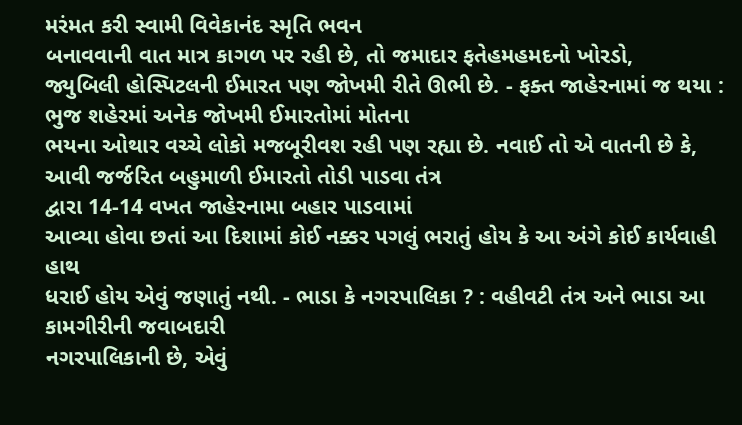મરંમત કરી સ્વામી વિવેકાનંદ સ્મૃતિ ભવન
બનાવવાની વાત માત્ર કાગળ પર રહી છે, તો જમાદાર ફતેહમહમદનો ખોરડો,
જ્યુબિલી હોસ્પિટલની ઈમારત પણ જોખમી રીતે ઊભી છે. - ફક્ત જાહેરનામાં જ થયા : ભુજ શહેરમાં અનેક જોખમી ઈમારતોમાં મોતના
ભયના ઓથાર વચ્ચે લોકો મજબૂરીવશ રહી પણ રહ્યા છે. નવાઈ તો એ વાતની છે કે, આવી જર્જરિત બહુમાળી ઈમારતો તોડી પાડવા તંત્ર
દ્વારા 14-14 વખત જાહેરનામા બહાર પાડવામાં
આવ્યા હોવા છતાં આ દિશામાં કોઈ નક્કર પગલું ભરાતું હોય કે આ અંગે કોઈ કાર્યવાહી હાથ
ધરાઈ હોય એવું જણાતું નથી. - ભાડા કે નગરપાલિકા ? : વહીવટી તંત્ર અને ભાડા આ કામગીરીની જવાબદારી
નગરપાલિકાની છે, એવું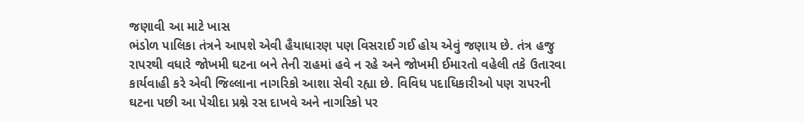જણાવી આ માટે ખાસ
ભંડોળ પાલિકા તંત્રને આપશે એવી હૈયાધારણ પણ વિસરાઈ ગઈ હોય એવું જણાય છે. તંત્ર હજુ
રાપરથી વધારે જોખમી ઘટના બને તેની રાહમાં હવે ન રહે અને જોખમી ઈમારતો વહેલી તકે ઉતારવા
કાર્યવાહી કરે એવી જિલ્લાના નાગરિકો આશા સેવી રહ્યા છે. વિવિધ પદાધિકારીઓ પણ રાપરની
ઘટના પછી આ પેચીદા પ્રશ્ને રસ દાખવે અને નાગરિકો પર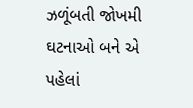ઝળૂંબતી જોખમી ઘટનાઓ બને એ પહેલાં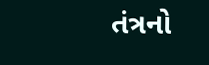તંત્રનો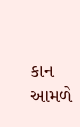કાન આમળે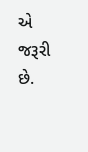એ જરૂરી છે.